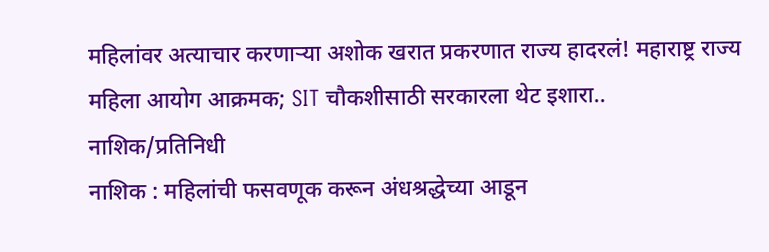महिलांवर अत्याचार करणाऱ्या अशोक खरात प्रकरणात राज्य हादरलं! महाराष्ट्र राज्य महिला आयोग आक्रमक; SIT चौकशीसाठी सरकारला थेट इशारा..
नाशिक/प्रतिनिधी
नाशिक : महिलांची फसवणूक करून अंधश्रद्धेच्या आडून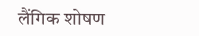लैंगिक शोषण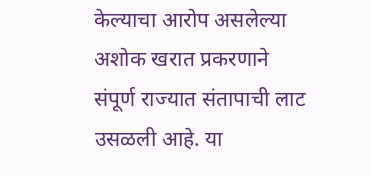केल्याचा आरोप असलेल्या अशोक खरात प्रकरणाने संपूर्ण राज्यात संतापाची लाट उसळली आहे. या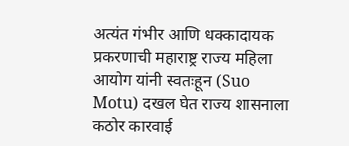अत्यंत गंभीर आणि धक्कादायक प्रकरणाची महाराष्ट्र राज्य महिला आयोग यांनी स्वतःहून (Suo Motu) दखल घेत राज्य शासनाला कठोर कारवाई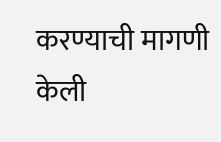करण्याची मागणी केली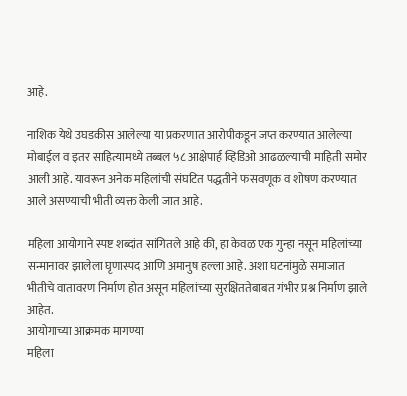आहे.

नाशिक येथे उघडकीस आलेल्या या प्रकरणात आरोपीकडून जप्त करण्यात आलेल्या मोबाईल व इतर साहित्यामध्ये तब्बल ५८ आक्षेपार्ह व्हिडिओ आढळल्याची माहिती समोर आली आहे. यावरून अनेक महिलांची संघटित पद्धतीने फसवणूक व शोषण करण्यात आले असण्याची भीती व्यक्त केली जात आहे.

महिला आयोगाने स्पष्ट शब्दांत सांगितले आहे की, हा केवळ एक गुन्हा नसून महिलांच्या सन्मानावर झालेला घृणास्पद आणि अमानुष हल्ला आहे. अशा घटनांमुळे समाजात भीतीचे वातावरण निर्माण होत असून महिलांच्या सुरक्षिततेबाबत गंभीर प्रश्न निर्माण झाले आहेत.
आयोगाच्या आक्रमक मागण्या
महिला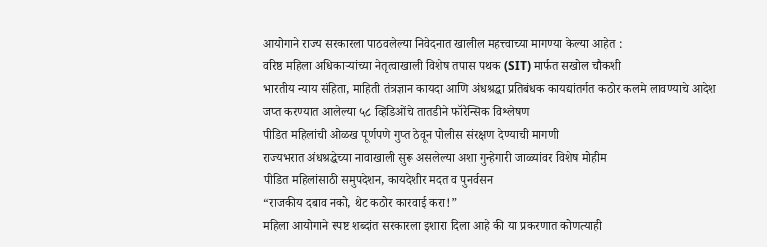आयोगाने राज्य सरकारला पाठवलेल्या निवेदनात खालील महत्त्वाच्या मागण्या केल्या आहेत :
वरिष्ठ महिला अधिकाऱ्यांच्या नेतृत्वाखाली विशेष तपास पथक (SIT) मार्फत सखोल चौकशी
भारतीय न्याय संहिता, माहिती तंत्रज्ञान कायदा आणि अंधश्रद्धा प्रतिबंधक कायद्यांतर्गत कठोर कलमे लावण्याचे आदेश
जप्त करण्यात आलेल्या ५८ व्हिडिओंचे तातडीने फॉरेन्सिक विश्लेषण
पीडित महिलांची ओळख पूर्णपणे गुप्त ठेवून पोलीस संरक्षण देण्याची मागणी
राज्यभरात अंधश्रद्धेच्या नावाखाली सुरू असलेल्या अशा गुन्हेगारी जाळ्यांवर विशेष मोहीम
पीडित महिलांसाठी समुपदेशन, कायदेशीर मदत व पुनर्वसन
“राजकीय दबाव नको, थेट कठोर कारवाई करा!”
महिला आयोगाने स्पष्ट शब्दांत सरकारला इशारा दिला आहे की या प्रकरणात कोणत्याही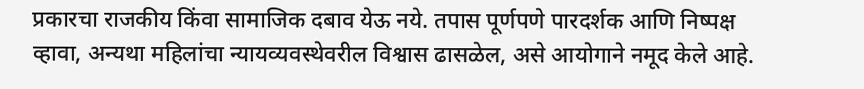प्रकारचा राजकीय किंवा सामाजिक दबाव येऊ नये. तपास पूर्णपणे पारदर्शक आणि निष्पक्ष व्हावा, अन्यथा महिलांचा न्यायव्यवस्थेवरील विश्वास ढासळेल, असे आयोगाने नमूद केले आहे.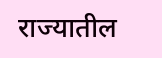राज्यातील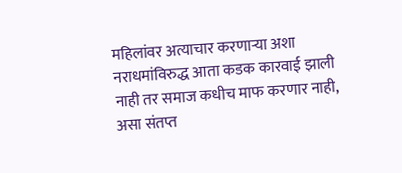महिलांवर अत्याचार करणाऱ्या अशा नराधमांविरुद्ध आता कडक कारवाई झाली नाही तर समाज कधीच माफ करणार नाही, असा संतप्त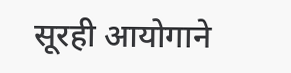सूरही आयोगाने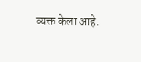व्यक्त केला आहे.